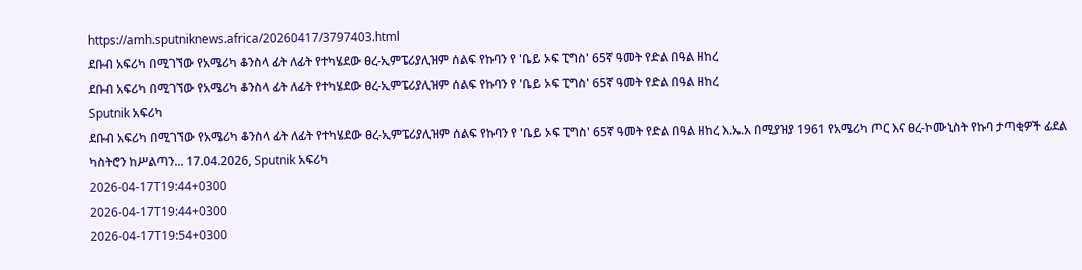https://amh.sputniknews.africa/20260417/3797403.html
ደቡብ አፍሪካ በሚገኘው የአሜሪካ ቆንስላ ፊት ለፊት የተካሄደው ፀረ-ኢምፔሪያሊዝም ሰልፍ የኩባን የ 'ቤይ ኦፍ ፒግስ' 65ኛ ዓመት የድል በዓል ዘከረ
ደቡብ አፍሪካ በሚገኘው የአሜሪካ ቆንስላ ፊት ለፊት የተካሄደው ፀረ-ኢምፔሪያሊዝም ሰልፍ የኩባን የ 'ቤይ ኦፍ ፒግስ' 65ኛ ዓመት የድል በዓል ዘከረ
Sputnik አፍሪካ
ደቡብ አፍሪካ በሚገኘው የአሜሪካ ቆንስላ ፊት ለፊት የተካሄደው ፀረ-ኢምፔሪያሊዝም ሰልፍ የኩባን የ 'ቤይ ኦፍ ፒግስ' 65ኛ ዓመት የድል በዓል ዘከረ እ.ኤ.አ በሚያዝያ 1961 የአሜሪካ ጦር እና ፀረ-ኮሙኒስት የኩባ ታጣቂዎች ፊደል ካስትሮን ከሥልጣን... 17.04.2026, Sputnik አፍሪካ
2026-04-17T19:44+0300
2026-04-17T19:44+0300
2026-04-17T19:54+0300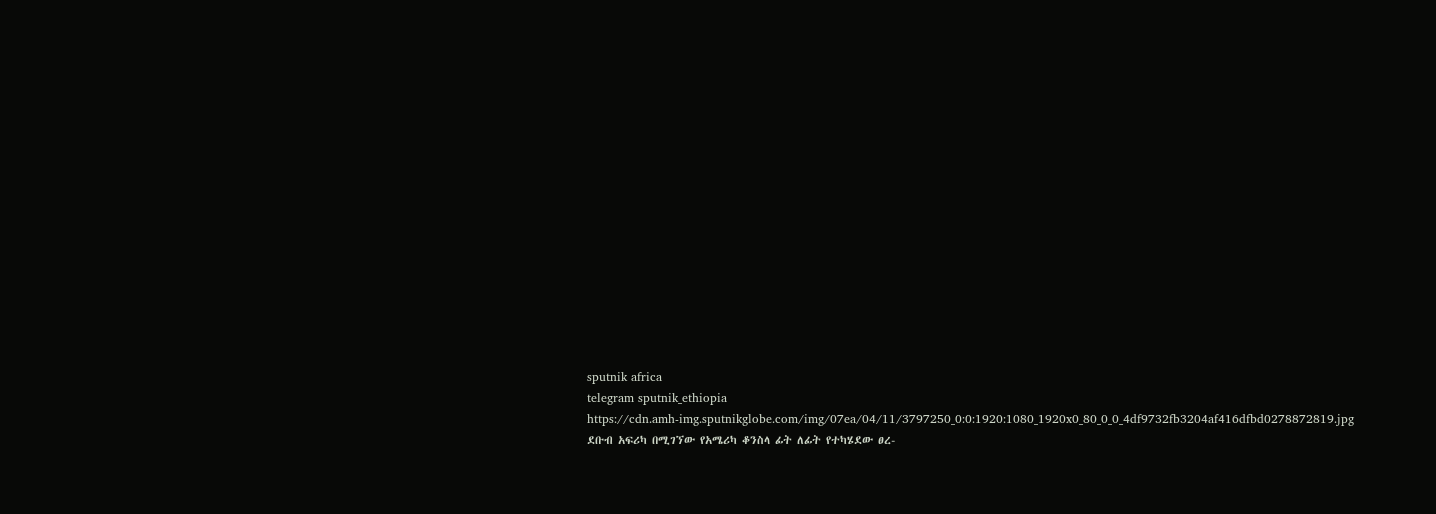sputnik africa
telegram sputnik_ethiopia
https://cdn.amh-img.sputnikglobe.com/img/07ea/04/11/3797250_0:0:1920:1080_1920x0_80_0_0_4df9732fb3204af416dfbd0278872819.jpg
ደቡብ አፍሪካ በሚገኘው የአሜሪካ ቆንስላ ፊት ለፊት የተካሄደው ፀረ-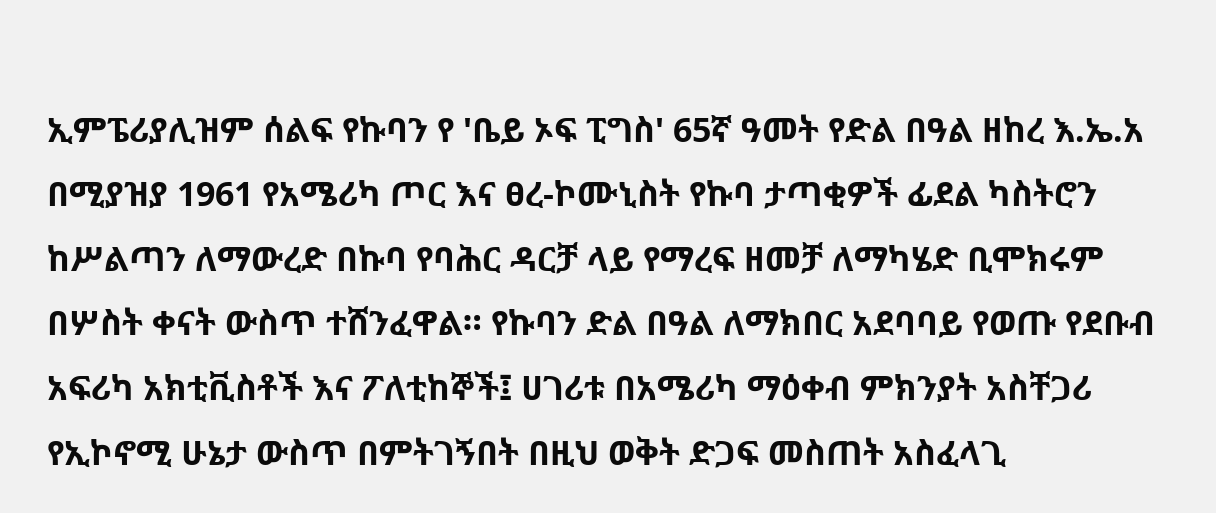ኢምፔሪያሊዝም ሰልፍ የኩባን የ 'ቤይ ኦፍ ፒግስ' 65ኛ ዓመት የድል በዓል ዘከረ እ.ኤ.አ በሚያዝያ 1961 የአሜሪካ ጦር እና ፀረ-ኮሙኒስት የኩባ ታጣቂዎች ፊደል ካስትሮን ከሥልጣን ለማውረድ በኩባ የባሕር ዳርቻ ላይ የማረፍ ዘመቻ ለማካሄድ ቢሞክሩም በሦስት ቀናት ውስጥ ተሸንፈዋል። የኩባን ድል በዓል ለማክበር አደባባይ የወጡ የደቡብ አፍሪካ አክቲቪስቶች እና ፖለቲከኞች፤ ሀገሪቱ በአሜሪካ ማዕቀብ ምክንያት አስቸጋሪ የኢኮኖሚ ሁኔታ ውስጥ በምትገኝበት በዚህ ወቅት ድጋፍ መስጠት አስፈላጊ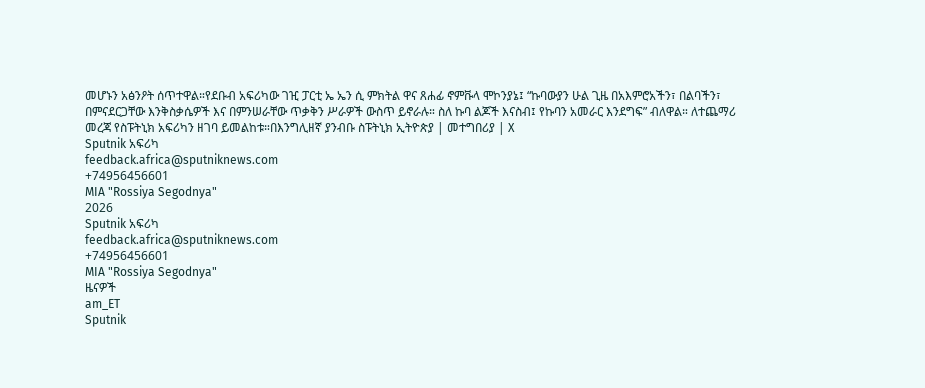መሆኑን አፅንዖት ሰጥተዋል።የደቡብ አፍሪካው ገዢ ፓርቲ ኤ ኤን ሲ ምክትል ዋና ጸሐፊ ኖምቩላ ሞኮንያኔ፤ “ኩባውያን ሁል ጊዜ በአእምሮአችን፣ በልባችን፣ በምናደርጋቸው እንቅስቃሴዎች እና በምንሠራቸው ጥቃቅን ሥራዎች ውስጥ ይኖራሉ። ስለ ኩባ ልጆች እናስብ፤ የኩባን አመራር እንደግፍ” ብለዋል። ለተጨማሪ መረጃ የስፑትኒክ አፍሪካን ዘገባ ይመልከቱ።በእንግሊዘኛ ያንብቡ ስፑትኒክ ኢትዮጵያ | መተግበሪያ | X
Sputnik አፍሪካ
feedback.africa@sputniknews.com
+74956456601
MIA "Rossiya Segodnya"
2026
Sputnik አፍሪካ
feedback.africa@sputniknews.com
+74956456601
MIA "Rossiya Segodnya"
ዜናዎች
am_ET
Sputnik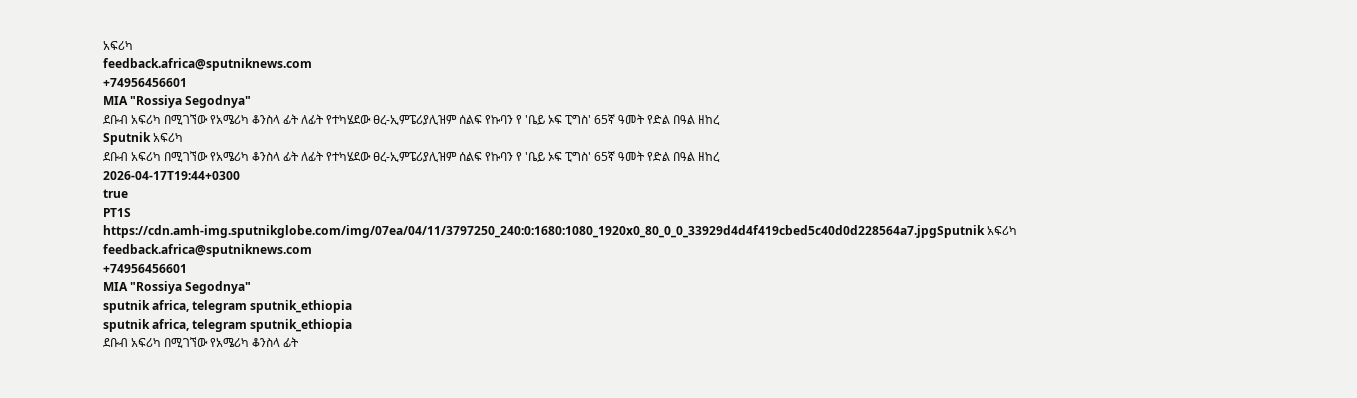አፍሪካ
feedback.africa@sputniknews.com
+74956456601
MIA "Rossiya Segodnya"
ደቡብ አፍሪካ በሚገኘው የአሜሪካ ቆንስላ ፊት ለፊት የተካሄደው ፀረ-ኢምፔሪያሊዝም ሰልፍ የኩባን የ 'ቤይ ኦፍ ፒግስ' 65ኛ ዓመት የድል በዓል ዘከረ
Sputnik አፍሪካ
ደቡብ አፍሪካ በሚገኘው የአሜሪካ ቆንስላ ፊት ለፊት የተካሄደው ፀረ-ኢምፔሪያሊዝም ሰልፍ የኩባን የ 'ቤይ ኦፍ ፒግስ' 65ኛ ዓመት የድል በዓል ዘከረ
2026-04-17T19:44+0300
true
PT1S
https://cdn.amh-img.sputnikglobe.com/img/07ea/04/11/3797250_240:0:1680:1080_1920x0_80_0_0_33929d4d4f419cbed5c40d0d228564a7.jpgSputnik አፍሪካ
feedback.africa@sputniknews.com
+74956456601
MIA "Rossiya Segodnya"
sputnik africa, telegram sputnik_ethiopia
sputnik africa, telegram sputnik_ethiopia
ደቡብ አፍሪካ በሚገኘው የአሜሪካ ቆንስላ ፊት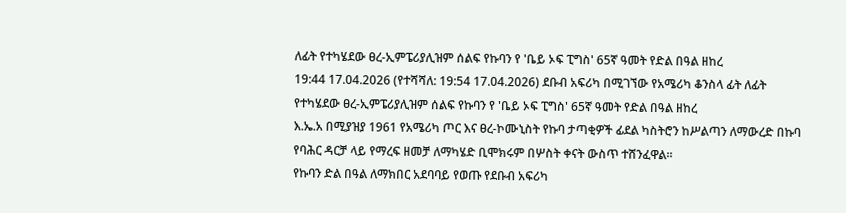ለፊት የተካሄደው ፀረ-ኢምፔሪያሊዝም ሰልፍ የኩባን የ 'ቤይ ኦፍ ፒግስ' 65ኛ ዓመት የድል በዓል ዘከረ
19:44 17.04.2026 (የተሻሻለ: 19:54 17.04.2026) ደቡብ አፍሪካ በሚገኘው የአሜሪካ ቆንስላ ፊት ለፊት የተካሄደው ፀረ-ኢምፔሪያሊዝም ሰልፍ የኩባን የ 'ቤይ ኦፍ ፒግስ' 65ኛ ዓመት የድል በዓል ዘከረ
እ.ኤ.አ በሚያዝያ 1961 የአሜሪካ ጦር እና ፀረ-ኮሙኒስት የኩባ ታጣቂዎች ፊደል ካስትሮን ከሥልጣን ለማውረድ በኩባ የባሕር ዳርቻ ላይ የማረፍ ዘመቻ ለማካሄድ ቢሞክሩም በሦስት ቀናት ውስጥ ተሸንፈዋል።
የኩባን ድል በዓል ለማክበር አደባባይ የወጡ የደቡብ አፍሪካ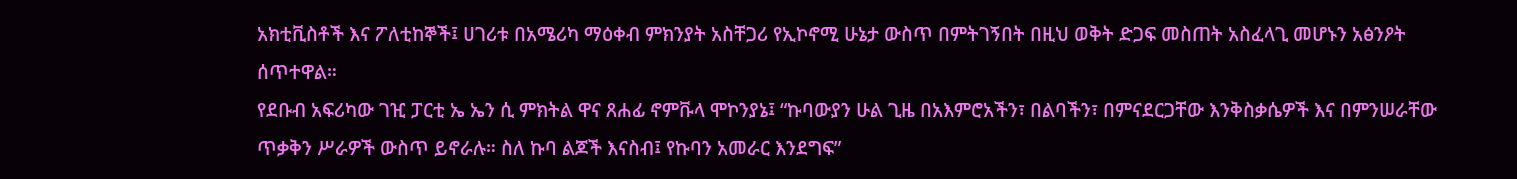አክቲቪስቶች እና ፖለቲከኞች፤ ሀገሪቱ በአሜሪካ ማዕቀብ ምክንያት አስቸጋሪ የኢኮኖሚ ሁኔታ ውስጥ በምትገኝበት በዚህ ወቅት ድጋፍ መስጠት አስፈላጊ መሆኑን አፅንዖት ሰጥተዋል።
የደቡብ አፍሪካው ገዢ ፓርቲ ኤ ኤን ሲ ምክትል ዋና ጸሐፊ ኖምቩላ ሞኮንያኔ፤ “ኩባውያን ሁል ጊዜ በአእምሮአችን፣ በልባችን፣ በምናደርጋቸው እንቅስቃሴዎች እና በምንሠራቸው ጥቃቅን ሥራዎች ውስጥ ይኖራሉ። ስለ ኩባ ልጆች እናስብ፤ የኩባን አመራር እንደግፍ”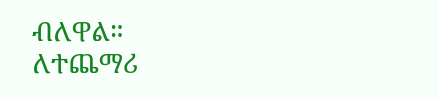ብለዋል።
ለተጨማሪ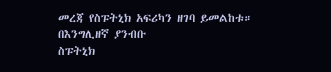መረጃ የስፑትኒክ አፍሪካን ዘገባ ይመልከቱ።
በእንግሊዘኛ ያንብቡ
ስፑትኒክ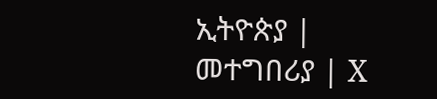ኢትዮጵያ | መተግበሪያ | X